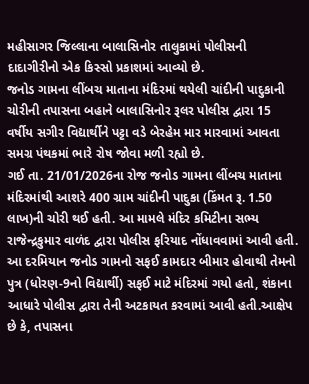મહીસાગર જિલ્લાના બાલાસિનોર તાલુકામાં પોલીસની દાદાગીરીનો એક કિસ્સો પ્રકાશમાં આવ્યો છે.
જનોડ ગામના લીંબચ માતાના મંદિરમાં થયેલી ચાંદીની પાદુકાની ચોરીની તપાસના બહાને બાલાસિનોર રૂલર પોલીસ દ્વારા 15 વર્ષીય સગીર વિદ્યાર્થીને પટ્ટા વડે બેરહેમ માર મારવામાં આવતા સમગ્ર પંથકમાં ભારે રોષ જોવા મળી રહ્યો છે.
ગઈ તા. 21/01/2026ના રોજ જનોડ ગામના લીંબચ માતાના મંદિરમાંથી આશરે 400 ગ્રામ ચાંદીની પાદુકા (કિંમત રૂ. 1.50 લાખ)ની ચોરી થઈ હતી. આ મામલે મંદિર કમિટીના સભ્ય રાજેન્દ્રકુમાર વાળંદ દ્વારા પોલીસ ફરિયાદ નોંધાવવામાં આવી હતી.
આ દરમિયાન જનોડ ગામનો સફઈ કામદાર બીમાર હોવાથી તેમનો પુત્ર (ધોરણ-9નો વિદ્યાર્થી) સફઈ માટે મંદિરમાં ગયો હતો, શંકાના આધારે પોલીસ દ્વારા તેની અટકાયત કરવામાં આવી હતી.આક્ષેપ છે કે, તપાસના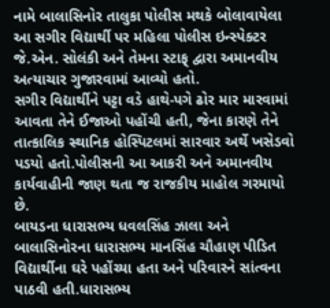નામે બાલાસિનોર તાલુકા પોલીસ મથકે બોલાવાયેલા આ સગીર વિદ્યાર્થી પર મહિલા પોલીસ ઇન્સ્પેક્ટર જે.એન. સોલંકી અને તેમના સ્ટાફ્ દ્વારા અમાનવીય અત્યાચાર ગુજારવામાં આવ્યો હતો.
સગીર વિદ્યાર્થીને પટ્ટા વડે હાથે-પગે ઢોર માર મારવામાં આવતા તેને ઈજાઓ પહોંચી હતી, જેના કારણે તેને તાત્કાલિક સ્થાનિક હોસ્પિટલમાં સારવાર અર્થે ખસેડવો પડયો હતો.પોલીસની આ આકરી અને અમાનવીય કાર્યવાહીની જાણ થતા જ રાજકીય માહોલ ગરમાયો છે.
બાયડના ધારાસભ્ય ધવલસિંહ ઝાલા અને બાલાસિનોરના ધારાસભ્ય માનસિંહ ચૌહાણ પીડિત વિદ્યાર્થીના ઘરે પહોંચ્યા હતા અને પરિવારને સાંત્વના પાઠવી હતી.ધારાસભ્ય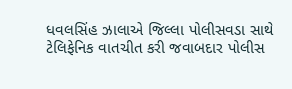ધવલસિંહ ઝાલાએ જિલ્લા પોલીસવડા સાથે ટેલિફેનિક વાતચીત કરી જવાબદાર પોલીસ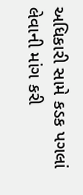અધિકારી સામે કડક પગલાં લેવાની માંગ કરી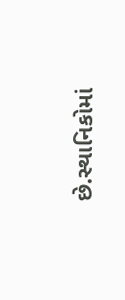છે.સ્થાનિકોમાં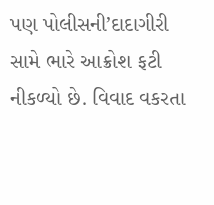પણ પોલીસની’દાદાગીરી સામે ભારે આક્રોશ ફટી નીકળ્યો છે. વિવાદ વકરતા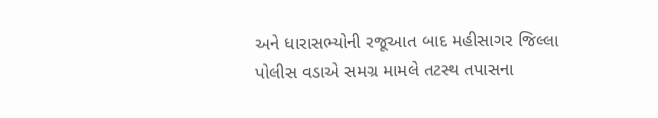અને ધારાસભ્યોની રજૂઆત બાદ મહીસાગર જિલ્લા પોલીસ વડાએ સમગ્ર મામલે તટસ્થ તપાસના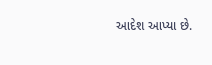આદેશ આપ્યા છે.